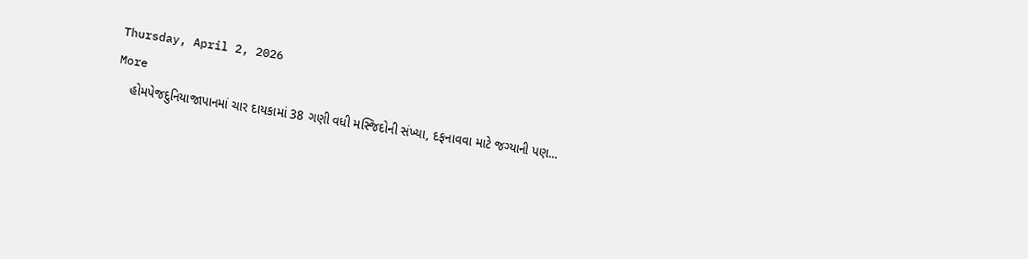Thursday, April 2, 2026
More
    હોમપેજદુનિયાજાપાનમાં ચાર દાયકામાં 38 ગણી વધી મસ્જિદોની સંખ્યા, દફનાવવા માટે જગ્યાની પણ...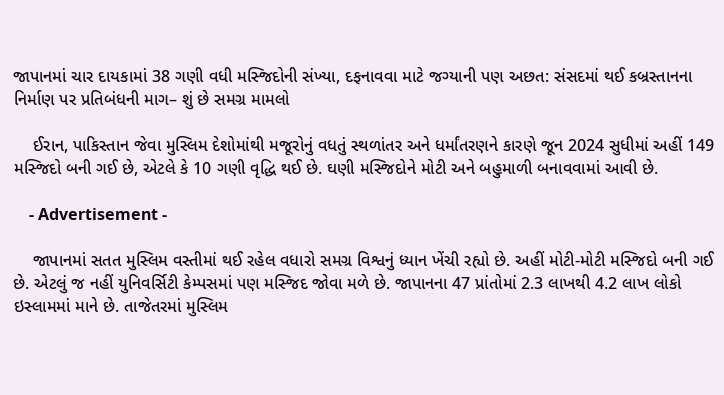જાપાનમાં ચાર દાયકામાં 38 ગણી વધી મસ્જિદોની સંખ્યા, દફનાવવા માટે જગ્યાની પણ અછત: સંસદમાં થઈ કબ્રસ્તાનના નિર્માણ પર પ્રતિબંધની માગ– શું છે સમગ્ર મામલો

    ઈરાન, પાકિસ્તાન જેવા મુસ્લિમ દેશોમાંથી મજૂરોનું વધતું સ્થળાંતર અને ધર્માંતરણને કારણે જૂન 2024 સુધીમાં અહીં 149 મસ્જિદો બની ગઈ છે, એટલે કે 10 ગણી વૃદ્ધિ થઈ છે. ઘણી મસ્જિદોને મોટી અને બહુમાળી બનાવવામાં આવી છે.

    - Advertisement -

    જાપાનમાં સતત મુસ્લિમ વસ્તીમાં થઈ રહેલ વધારો સમગ્ર વિશ્વનું ધ્યાન ખેંચી રહ્યો છે. અહીં મોટી-મોટી મસ્જિદો બની ગઈ છે. એટલું જ નહીં યુનિવર્સિટી કેમ્પસમાં પણ મસ્જિદ જોવા મળે છે. જાપાનના 47 પ્રાંતોમાં 2.3 લાખથી 4.2 લાખ લોકો ઇસ્લામમાં માને છે. તાજેતરમાં મુસ્લિમ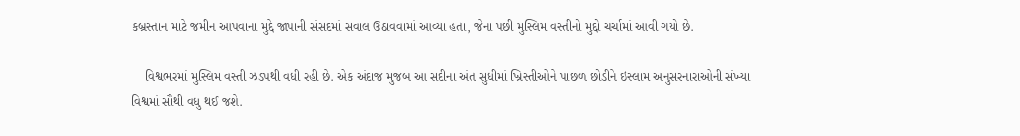કબ્રસ્તાન માટે જમીન આપવાના મુદ્દે જાપાની સંસદમાં સવાલ ઉઠાવવામાં આવ્યા હતા, જેના પછી મુસ્લિમ વસ્તીનો મુદ્દો ચર્ચામાં આવી ગયો છે.

    વિશ્વભરમાં મુસ્લિમ વસ્તી ઝડપથી વધી રહી છે. એક અંદાજ મુજબ આ સદીના અંત સુધીમાં ખ્રિસ્તીઓને પાછળ છોડીને ઇસ્લામ અનુસરનારાઓની સંખ્યા વિશ્વમાં સૌથી વધુ થઈ જશે.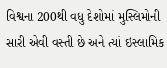વિશ્વના 200થી વધુ દેશોમાં મુસ્લિમોની સારી એવી વસ્તી છે અને ત્યાં ઇસ્લામિક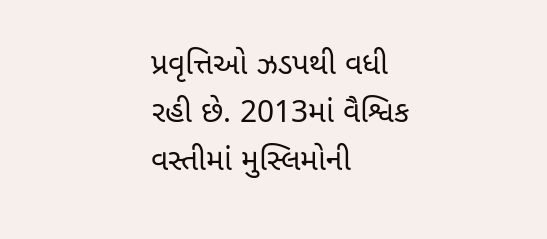પ્રવૃત્તિઓ ઝડપથી વધી રહી છે. 2013માં વૈશ્વિક વસ્તીમાં મુસ્લિમોની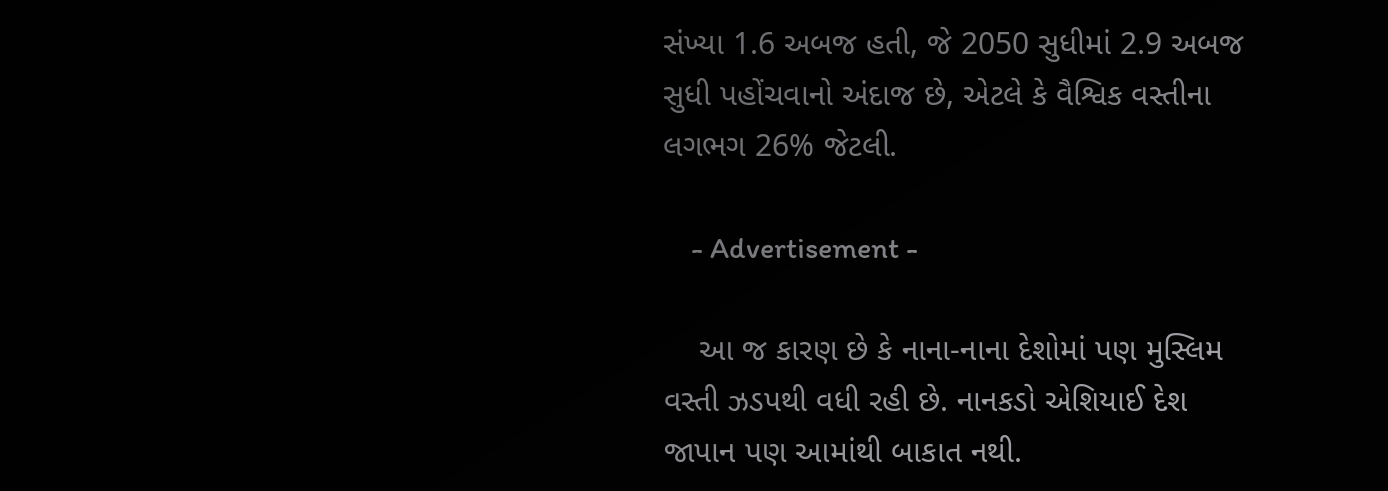સંખ્યા 1.6 અબજ હતી, જે 2050 સુધીમાં 2.9 અબજ સુધી પહોંચવાનો અંદાજ છે, એટલે કે વૈશ્વિક વસ્તીના લગભગ 26% જેટલી.

    - Advertisement -

    આ જ કારણ છે કે નાના-નાના દેશોમાં પણ મુસ્લિમ વસ્તી ઝડપથી વધી રહી છે. નાનકડો એશિયાઈ દેશ જાપાન પણ આમાંથી બાકાત નથી.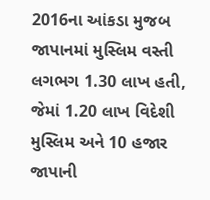2016ના આંકડા મુજબ જાપાનમાં મુસ્લિમ વસ્તી લગભગ 1.30 લાખ હતી, જેમાં 1.20 લાખ વિદેશી મુસ્લિમ અને 10 હજાર જાપાની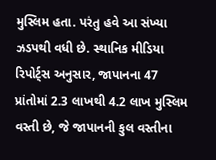મુસ્લિમ હતા. પરંતુ હવે આ સંખ્યા ઝડપથી વધી છે. સ્થાનિક મીડિયા રિપોર્ટ્સ અનુસાર, જાપાનના 47 પ્રાંતોમાં 2.3 લાખથી 4.2 લાખ મુસ્લિમ વસ્તી છે, જે જાપાનની કુલ વસ્તીના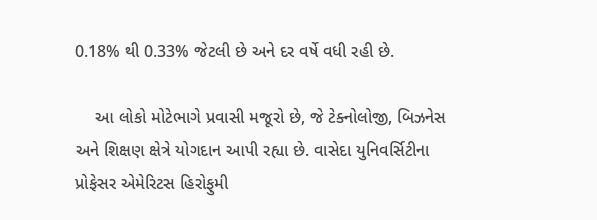0.18% થી 0.33% જેટલી છે અને દર વર્ષે વધી રહી છે.

    આ લોકો મોટેભાગે પ્રવાસી મજૂરો છે, જે ટેક્નોલોજી, બિઝનેસ અને શિક્ષણ ક્ષેત્રે યોગદાન આપી રહ્યા છે. વાસેદા યુનિવર્સિટીના પ્રોફેસર એમેરિટસ હિરોફુમી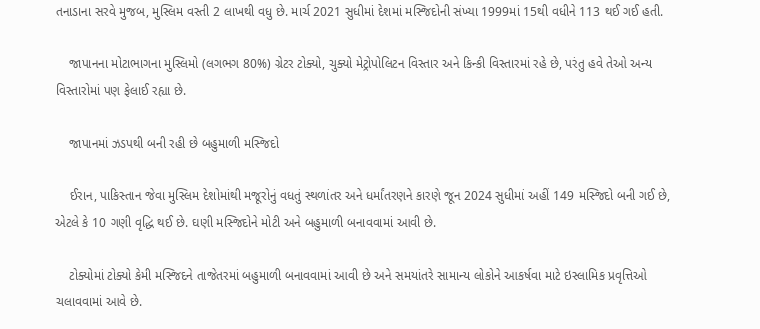તનાડાના સરવે મુજબ, મુસ્લિમ વસ્તી 2 લાખથી વધુ છે. માર્ચ 2021 સુધીમાં દેશમાં મસ્જિદોની સંખ્યા 1999માં 15થી વધીને 113 થઈ ગઈ હતી.

    જાપાનના મોટાભાગના મુસ્લિમો (લગભગ 80%) ગ્રેટર ટોક્યો, ચુક્યો મેટ્રોપોલિટન વિસ્તાર અને કિન્કી વિસ્તારમાં રહે છે, પરંતુ હવે તેઓ અન્ય વિસ્તારોમાં પણ ફેલાઈ રહ્યા છે.

    જાપાનમાં ઝડપથી બની રહી છે બહુમાળી મસ્જિદો

    ઈરાન, પાકિસ્તાન જેવા મુસ્લિમ દેશોમાંથી મજૂરોનું વધતું સ્થળાંતર અને ધર્માંતરણને કારણે જૂન 2024 સુધીમાં અહીં 149 મસ્જિદો બની ગઈ છે, એટલે કે 10 ગણી વૃદ્ધિ થઈ છે. ઘણી મસ્જિદોને મોટી અને બહુમાળી બનાવવામાં આવી છે.

    ટોક્યોમાં ટોક્યો કેમી મસ્જિદને તાજેતરમાં બહુમાળી બનાવવામાં આવી છે અને સમયાંતરે સામાન્ય લોકોને આકર્ષવા માટે ઇસ્લામિક પ્રવૃત્તિઓ ચલાવવામાં આવે છે.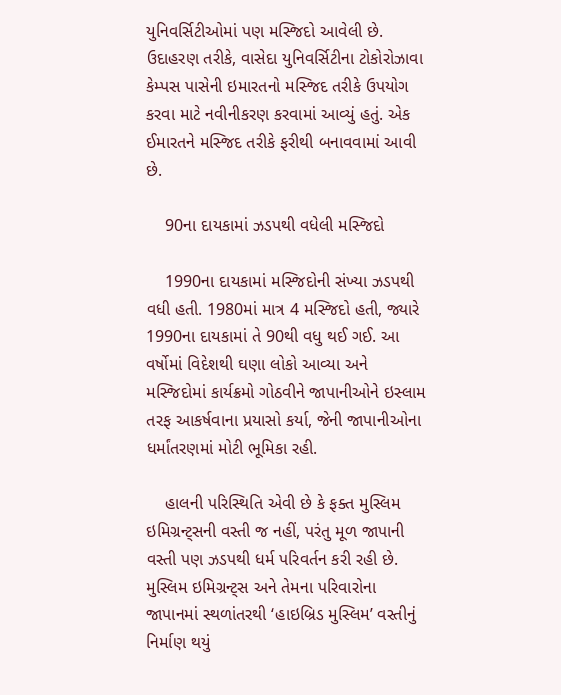યુનિવર્સિટીઓમાં પણ મસ્જિદો આવેલી છે. ઉદાહરણ તરીકે, વાસેદા યુનિવર્સિટીના ટોકોરોઝાવા કેમ્પસ પાસેની ઇમારતનો મસ્જિદ તરીકે ઉપયોગ કરવા માટે નવીનીકરણ કરવામાં આવ્યું હતું. એક ઈમારતને મસ્જિદ તરીકે ફરીથી બનાવવામાં આવી છે.

    90ના દાયકામાં ઝડપથી વધેલી મસ્જિદો

    1990ના દાયકામાં મસ્જિદોની સંખ્યા ઝડપથી વધી હતી. 1980માં માત્ર 4 મસ્જિદો હતી, જ્યારે 1990ના દાયકામાં તે 90થી વધુ થઈ ગઈ. આ વર્ષોમાં વિદેશથી ઘણા લોકો આવ્યા અને મસ્જિદોમાં કાર્યક્રમો ગોઠવીને જાપાનીઓને ઇસ્લામ તરફ આકર્ષવાના પ્રયાસો કર્યા, જેની જાપાનીઓના ધર્માંતરણમાં મોટી ભૂમિકા રહી.

    હાલની પરિસ્થિતિ એવી છે કે ફક્ત મુસ્લિમ ઇમિગ્રન્ટ્સની વસ્તી જ નહીં, પરંતુ મૂળ જાપાની વસ્તી પણ ઝડપથી ધર્મ પરિવર્તન કરી રહી છે. મુસ્લિમ ઇમિગ્રન્ટ્સ અને તેમના પરિવારોના જાપાનમાં સ્થળાંતરથી ‘હાઇબ્રિડ મુસ્લિમ’ વસ્તીનું નિર્માણ થયું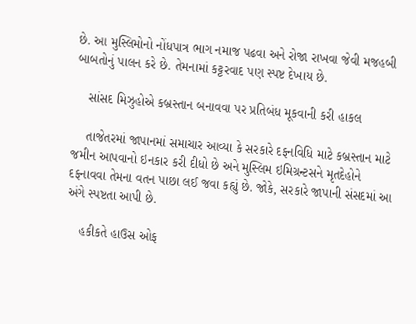છે. આ મુસ્લિમોનો નોંધપાત્ર ભાગ નમાજ પઢવા અને રોજા રાખવા જેવી મજહબી બાબતોનું પાલન કરે છે. તેમનામાં કટ્ટરવાદ પણ સ્પષ્ટ દેખાય છે.

    સાંસદ મિઝુહોએ કબ્રસ્તાન બનાવવા પર પ્રતિબંધ મૂકવાની કરી હાકલ

    તાજેતરમાં જાપાનમાં સમાચાર આવ્યા કે સરકારે દફનવિધિ માટે કબ્રસ્તાન માટે જમીન આપવાનો ઇનકાર કરી દીધો છે અને મુસ્લિમ ઇમિગ્રન્ટસને મૃતદેહોને દફનાવવા તેમના વતન પાછા લઈ જવા કહ્યું છે. જોકે, સરકારે જાપાની સંસદમાં આ અંગે સ્પષ્ટતા આપી છે.

    હકીકતે હાઉસ ઓફ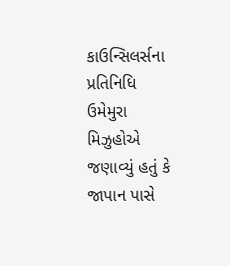કાઉન્સિલર્સના પ્રતિનિધિ ઉમેમુરા મિઝુહોએ જણાવ્યું હતું કે જાપાન પાસે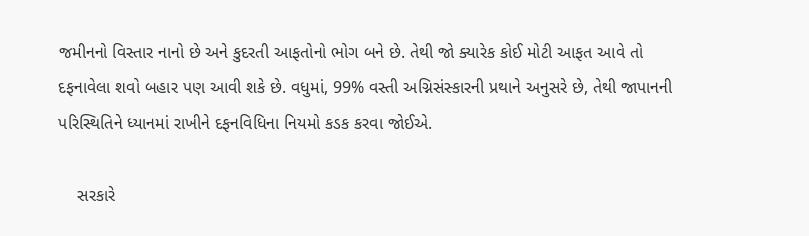જમીનનો વિસ્તાર નાનો છે અને કુદરતી આફતોનો ભોગ બને છે. તેથી જો ક્યારેક કોઈ મોટી આફત આવે તો દફનાવેલા શવો બહાર પણ આવી શકે છે. વધુમાં, 99% વસ્તી અગ્નિસંસ્કારની પ્રથાને અનુસરે છે, તેથી જાપાનની પરિસ્થિતિને ધ્યાનમાં રાખીને દફનવિધિના નિયમો કડક કરવા જોઈએ.

    સરકારે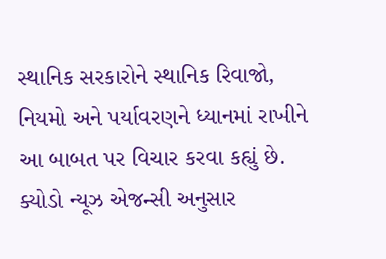સ્થાનિક સરકારોને સ્થાનિક રિવાજો, નિયમો અને પર્યાવરણને ધ્યાનમાં રાખીને આ બાબત પર વિચાર કરવા કહ્યું છે. ક્યોડો ન્યૂઝ એજન્સી અનુસાર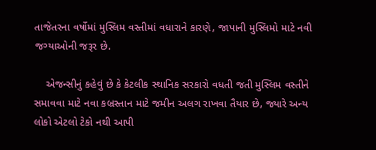તાજેતરના વર્ષોમાં મુસ્લિમ વસ્તીમાં વધારાને કારણે, જાપાની મુસ્લિમો માટે નવી જગ્યાઓની જરૂર છે.

    એજન્સીનું કહેવું છે કે કેટલીક સ્થાનિક સરકારો વધતી જતી મુસ્લિમ વસ્તીને સમાવવા માટે નવા કબ્રસ્તાન માટે જમીન અલગ રાખવા તૈયાર છે, જ્યારે અન્ય લોકો એટલો ટેકો નથી આપી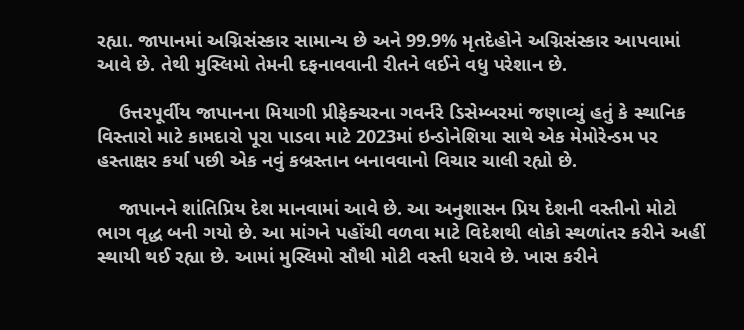રહ્યા. જાપાનમાં અગ્નિસંસ્કાર સામાન્ય છે અને 99.9% મૃતદેહોને અગ્નિસંસ્કાર આપવામાં આવે છે. તેથી મુસ્લિમો તેમની દફનાવવાની રીતને લઈને વધુ પરેશાન છે.

    ઉત્તરપૂર્વીય જાપાનના મિયાગી પ્રીફેક્ચરના ગવર્નરે ડિસેમ્બરમાં જણાવ્યું હતું કે સ્થાનિક વિસ્તારો માટે કામદારો પૂરા પાડવા માટે 2023માં ઇન્ડોનેશિયા સાથે એક મેમોરેન્ડમ પર હસ્તાક્ષર કર્યા પછી એક નવું કબ્રસ્તાન બનાવવાનો વિચાર ચાલી રહ્યો છે.

    જાપાનને શાંતિપ્રિય દેશ માનવામાં આવે છે. આ અનુશાસન પ્રિય દેશની વસ્તીનો મોટો ભાગ વૃદ્ધ બની ગયો છે. આ માંગને પહોંચી વળવા માટે વિદેશથી લોકો સ્થળાંતર કરીને અહીં સ્થાયી થઈ રહ્યા છે. આમાં મુસ્લિમો સૌથી મોટી વસ્તી ધરાવે છે. ખાસ કરીને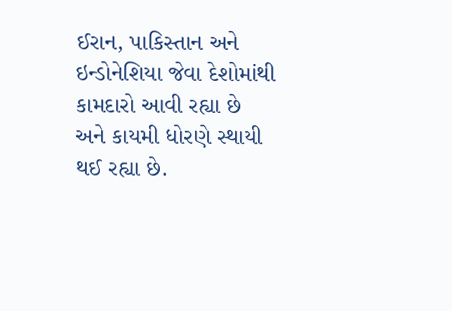ઈરાન, પાકિસ્તાન અને ઇન્ડોનેશિયા જેવા દેશોમાંથી કામદારો આવી રહ્યા છે અને કાયમી ધોરણે સ્થાયી થઈ રહ્યા છે.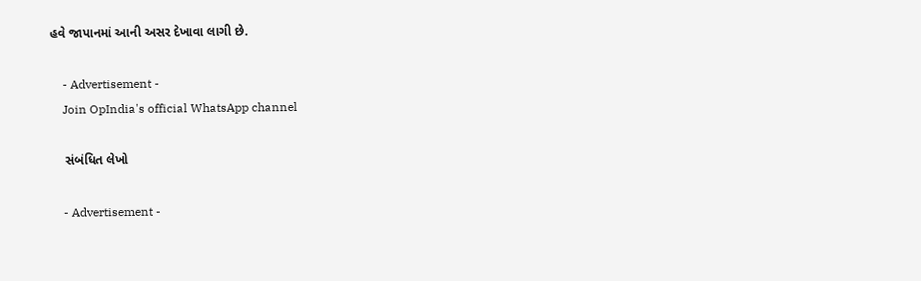હવે જાપાનમાં આની અસર દેખાવા લાગી છે.

    - Advertisement -
    Join OpIndia's official WhatsApp channel

    સંબંધિત લેખો

    - Advertisement -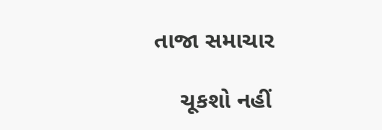તાજા સમાચાર

    ચૂકશો નહીં